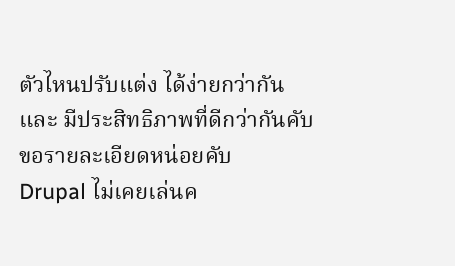ตัวไหนปรับแต่ง ได้ง่ายกว่ากัน
และ มีประสิทธิภาพที่ดีกว่ากันคับ
ขอรายละเอียดหน่อยคับ
Drupal ไม่เคยเล่นค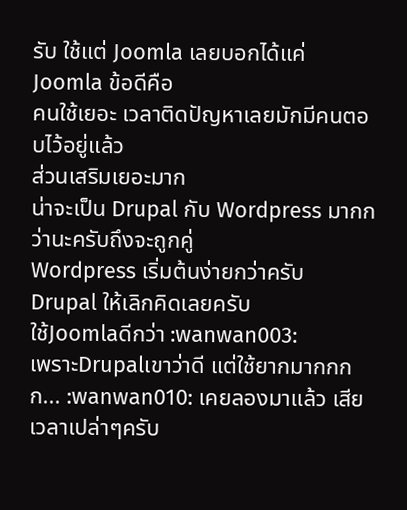รับ ใช้แต่ Joomla เลยบอกได้แค่ Joomla ข้อดีคือ
คนใช้เยอะ เวลาติดปัญหาเลยมักมีคนตอบไว้อยู่แล้ว
ส่วนเสริมเยอะมาก
น่าจะเป็น Drupal กับ Wordpress มากกว่านะครับถึงจะถูกคู่
Wordpress เริ่มต้นง่ายกว่าครับ
Drupal ให้เลิกคิดเลยครับ
ใช้Joomlaดีกว่า :wanwan003:
เพราะDrupalเขาว่าดี แต่ใช้ยากมากกกก... :wanwan010: เคยลองมาแล้ว เสียเวลาเปล่าๆครับ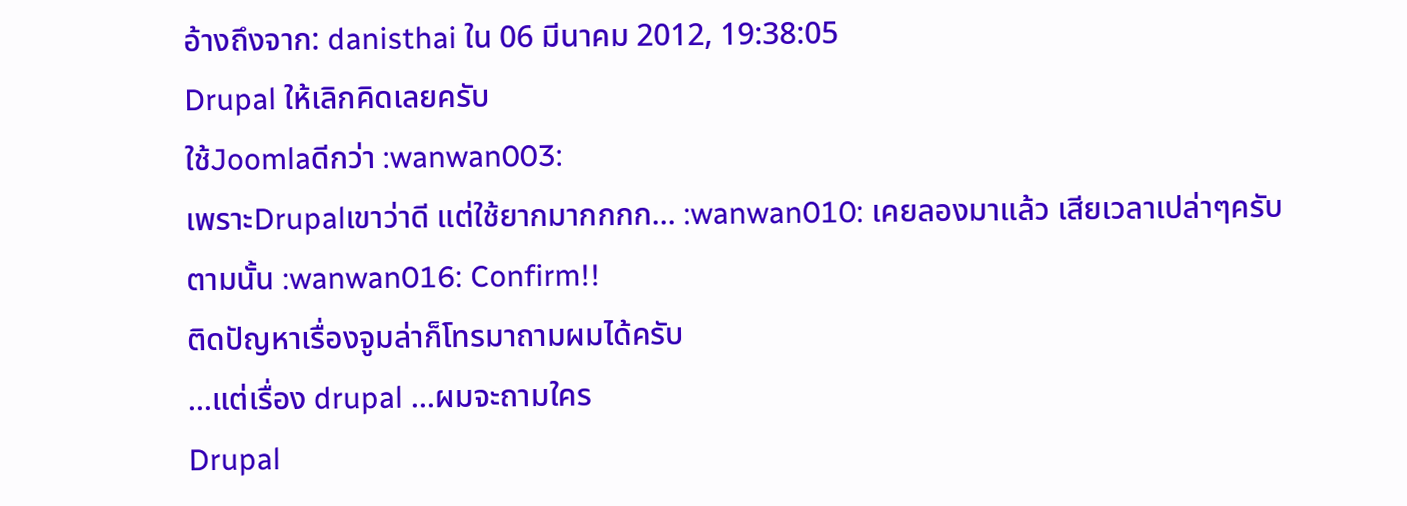อ้างถึงจาก: danisthai ใน 06 มีนาคม 2012, 19:38:05
Drupal ให้เลิกคิดเลยครับ
ใช้Joomlaดีกว่า :wanwan003:
เพราะDrupalเขาว่าดี แต่ใช้ยากมากกกก... :wanwan010: เคยลองมาแล้ว เสียเวลาเปล่าๆครับ
ตามนั้น :wanwan016: Confirm!!
ติดปัญหาเรื่องจูมล่าก็โทรมาถามผมได้ครับ
...แต่เรื่อง drupal ...ผมจะถามใคร
Drupal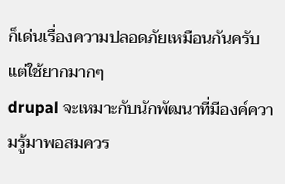ก็เด่นเรื่องความปลอดภัยเหมือนกันครับ
แต่ใช้ยากมากๆ
drupal จะเหมาะกับนักพัฒนาที่มีองค์ความรู้มาพอสมควร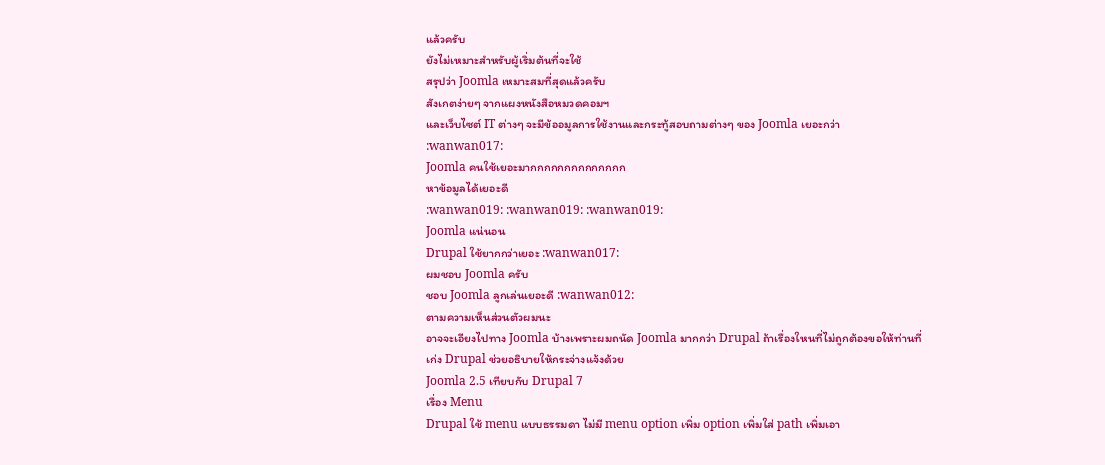แล้วครับ
ยังไม่เหมาะสำหรับผู้เริ่มต้นที่จะใช้
สรุปว่า Joomla เหมาะสมที่สุดแล้วครับ
สังเกตง่ายๆ จากแผงหนังสือหมวดคอมฯ
และเว็บไซต์ IT ต่างๆ จะมีข้ออมูลการใช้งานและกระทู้สอบถามต่างๆ ของ Joomla เยอะกว่า
:wanwan017:
Joomla คนใช้เยอะมากกกกกกกกกกกกกก
หาข้อมูลได้เยอะดี
:wanwan019: :wanwan019: :wanwan019:
Joomla แน่นอน
Drupal ใช้ยากกว่าเยอะ :wanwan017:
ผมชอบ Joomla ครับ
ชอบ Joomla ลูกเล่นเยอะดี :wanwan012:
ตามความเห็นส่วนตัวผมนะ
อาจจะเอียงไปทาง Joomla บ้างเพราะผมถนัด Joomla มากกว่า Drupal ถ้าเรื่องใหนที่ไม่ถูกต้องขอให้ท่านที่เก่ง Drupal ช่วยอธิบายให้กระจ่างแจ้งด้วย
Joomla 2.5 เทียบกับ Drupal 7
เรื่อง Menu
Drupal ใช้ menu แบบธรรมดา ไม่มี menu option เพิ่ม option เพิ่มใส่ path เพิ่มเอา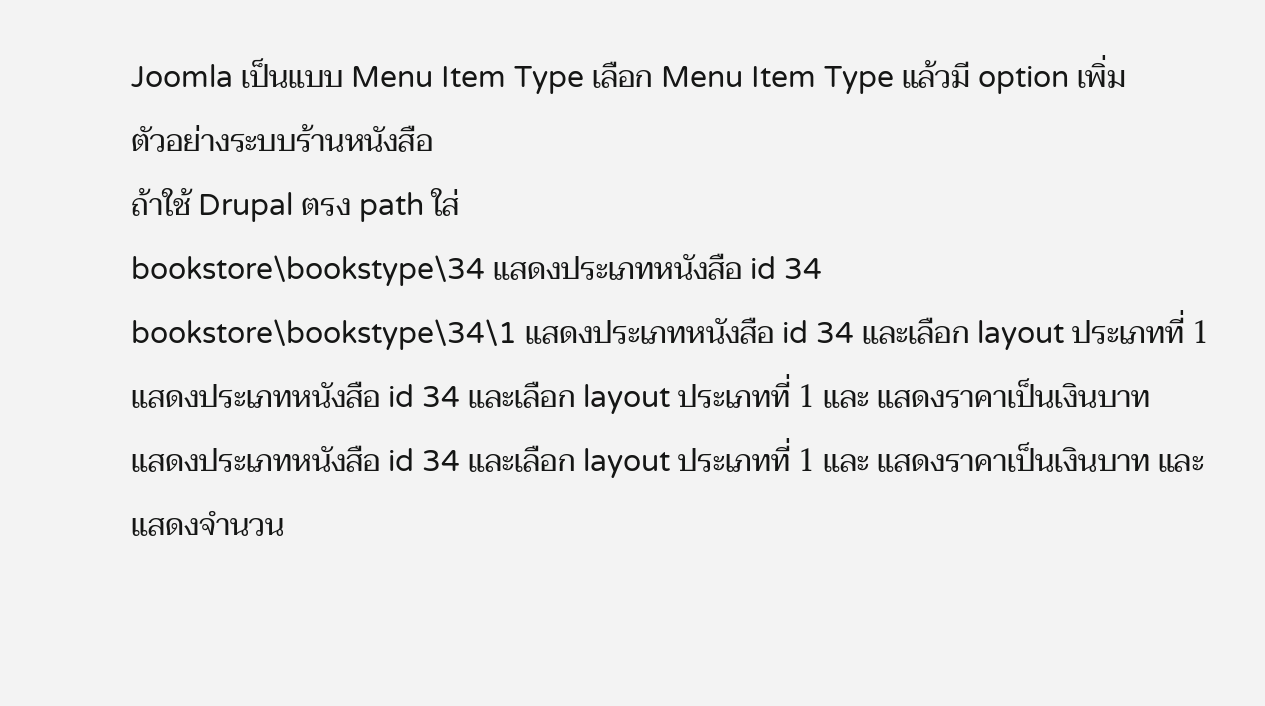Joomla เป็นแบบ Menu Item Type เลือก Menu Item Type แล้วมี option เพิ่ม
ตัวอย่างระบบร้านหนังสือ
ถ้าใช้ Drupal ตรง path ใส่
bookstore\bookstype\34 แสดงประเภทหนังสือ id 34
bookstore\bookstype\34\1 แสดงประเภทหนังสือ id 34 และเลือก layout ประเภทที่ 1
แสดงประเภทหนังสือ id 34 และเลือก layout ประเภทที่ 1 และ แสดงราคาเป็นเงินบาท
แสดงประเภทหนังสือ id 34 และเลือก layout ประเภทที่ 1 และ แสดงราคาเป็นเงินบาท และ แสดงจำนวน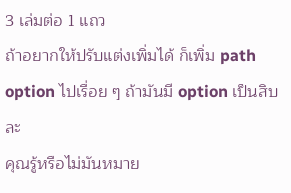3 เล่มต่อ 1 แถว
ถ้าอยากให้ปรับแต่งเพิ่มได้ ก็เพิ่ม path option ไปเรื่อย ๆ ถ้ามันมี option เป็นสิบละ
คุณรู้หรือไม่มันหมาย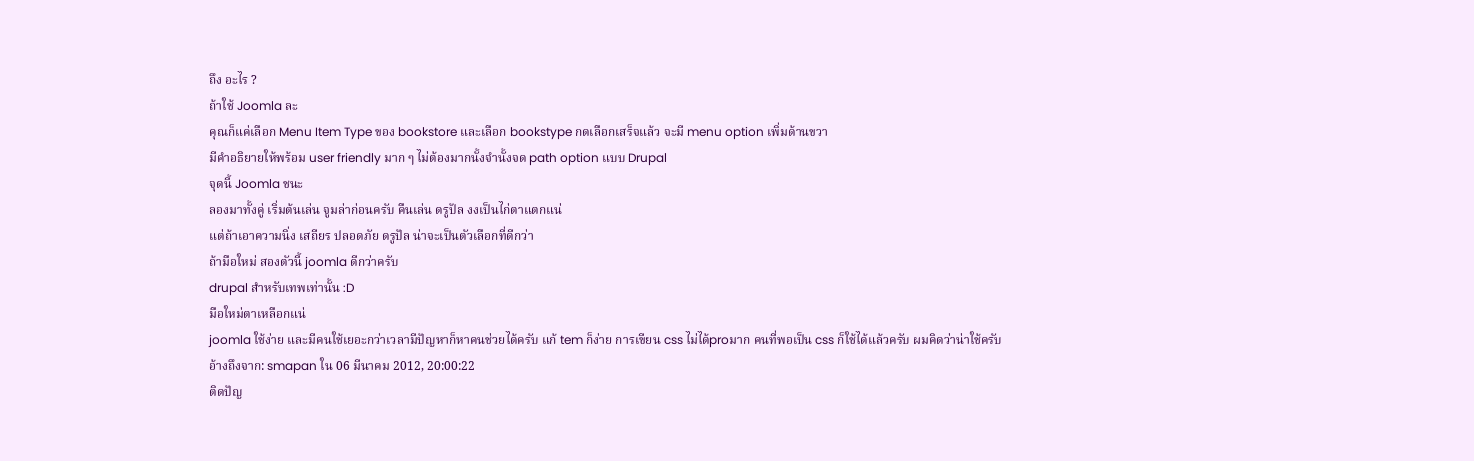ถึง อะไร ?
ถ้าใช้ Joomla ละ
คุณก็แค่เลือก Menu Item Type ของ bookstore และเลือก bookstype กดเลือกเสร็จแล้ว จะมี menu option เพิ่มด้านขวา
มีคำอธิยายให้พร้อม user friendly มาก ๆ ไม่ต้องมากนั้งจำนั้งจด path option แบบ Drupal
จุดนี้ Joomla ชนะ
ลองมาทั้งคู่ เริ่มต้นเล่น จูมล่าก่อนครับ คืนเล่น ดรูปัล งงเป็นไก่ตาแตกแน่
แต่ถ้าเอาความนิ่ง เสถียร ปลอดภัย ดรูปัล น่าจะเป็นตัวเลือกที่ดีกว่า
ถ้ามือใหม่ สองตัวนี้ joomla ดีกว่าครับ
drupal สำหรับเทพเท่านั้น :D
มือใหม่ตาเหลือกแน่
joomla ใช้ง่าย และมีคนใช้เยอะกว่าเวลามีปัญหาก็หาคนช่วยได้ครับ แก้ tem ก็ง่าย การเขียน css ไม่ได้proมาก คนที่พอเป็น css ก็ใช้ได้แล้วครับ ผมคิดว่าน่าใช้ครับ
อ้างถึงจาก: smapan ใน 06 มีนาคม 2012, 20:00:22
ติดปัญ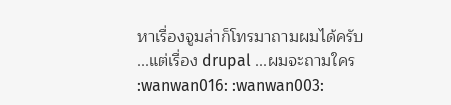หาเรื่องจูมล่าก็โทรมาถามผมได้ครับ
...แต่เรื่อง drupal ...ผมจะถามใคร
:wanwan016: :wanwan003: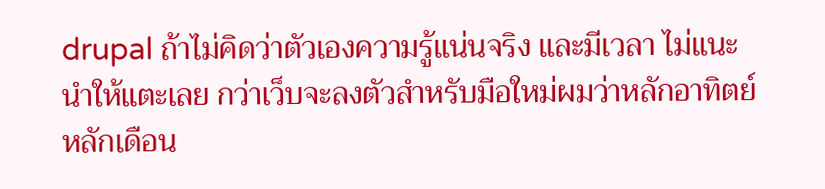drupal ถ้าไม่คิดว่าตัวเองความรู้แน่นจริง และมีเวลา ไม่แนะนำให้แตะเลย กว่าเว็บจะลงตัวสำหรับมือใหม่ผมว่าหลักอาทิตย์ หลักเดือน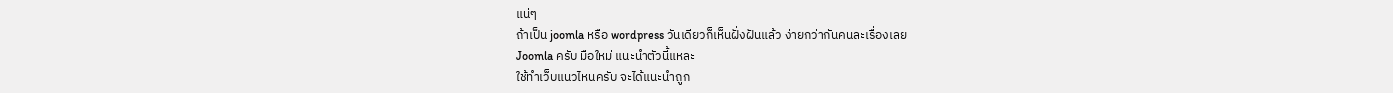แน่ๆ
ถ้าเป็น joomla หรือ wordpress วันเดียวก็เห็นฝั่งฝันแล้ว ง่ายกว่ากันคนละเรื่องเลย
Joomla ครับ มือใหม่ แนะนำตัวนี้แหละ
ใช้ทำเว็บแนวไหนครับ จะได้แนะนำถูก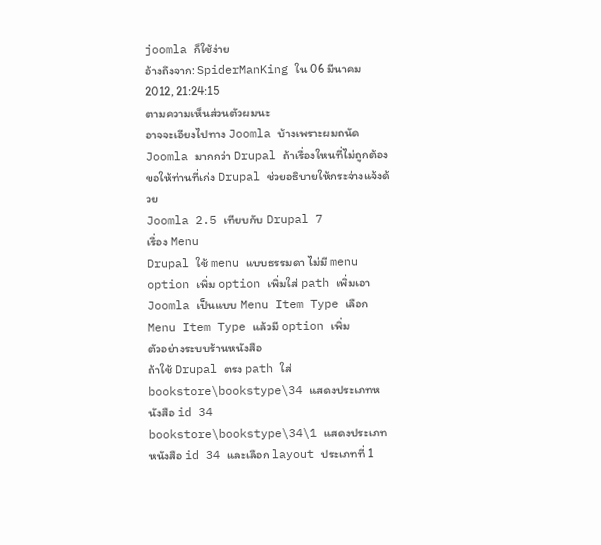joomla ก็ใช้ง่าย
อ้างถึงจาก: SpiderManKing ใน 06 มีนาคม 2012, 21:24:15
ตามความเห็นส่วนตัวผมนะ
อาจจะเอียงไปทาง Joomla บ้างเพราะผมถนัด Joomla มากกว่า Drupal ถ้าเรื่องใหนที่ไม่ถูกต้องขอให้ท่านที่เก่ง Drupal ช่วยอธิบายให้กระจ่างแจ้งด้วย
Joomla 2.5 เทียบกับ Drupal 7
เรื่อง Menu
Drupal ใช้ menu แบบธรรมดา ไม่มี menu option เพิ่ม option เพิ่มใส่ path เพิ่มเอา
Joomla เป็นแบบ Menu Item Type เลือก Menu Item Type แล้วมี option เพิ่ม
ตัวอย่างระบบร้านหนังสือ
ถ้าใช้ Drupal ตรง path ใส่
bookstore\bookstype\34 แสดงประเภทหนังสือ id 34
bookstore\bookstype\34\1 แสดงประเภทหนังสือ id 34 และเลือก layout ประเภทที่ 1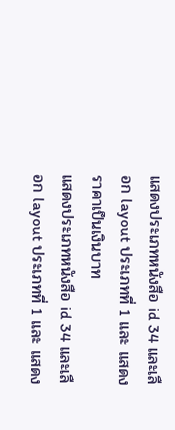แสดงประเภทหนังสือ id 34 และเลือก layout ประเภทที่ 1 และ แสดงราคาเป็นเงินบาท
แสดงประเภทหนังสือ id 34 และเลือก layout ประเภทที่ 1 และ แสดง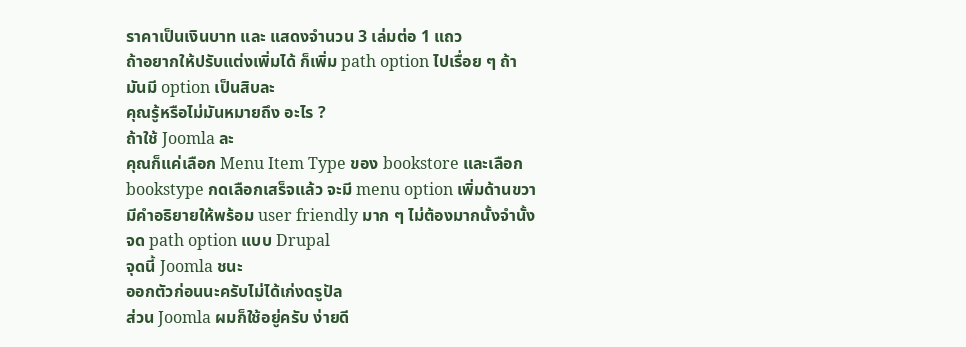ราคาเป็นเงินบาท และ แสดงจำนวน 3 เล่มต่อ 1 แถว
ถ้าอยากให้ปรับแต่งเพิ่มได้ ก็เพิ่ม path option ไปเรื่อย ๆ ถ้ามันมี option เป็นสิบละ
คุณรู้หรือไม่มันหมายถึง อะไร ?
ถ้าใช้ Joomla ละ
คุณก็แค่เลือก Menu Item Type ของ bookstore และเลือก bookstype กดเลือกเสร็จแล้ว จะมี menu option เพิ่มด้านขวา
มีคำอธิยายให้พร้อม user friendly มาก ๆ ไม่ต้องมากนั้งจำนั้งจด path option แบบ Drupal
จุดนี้ Joomla ชนะ
ออกตัวก่อนนะครับไม่ได้เก่งดรูปัล
ส่วน Joomla ผมก็ใช้อยู่ครับ ง่ายดี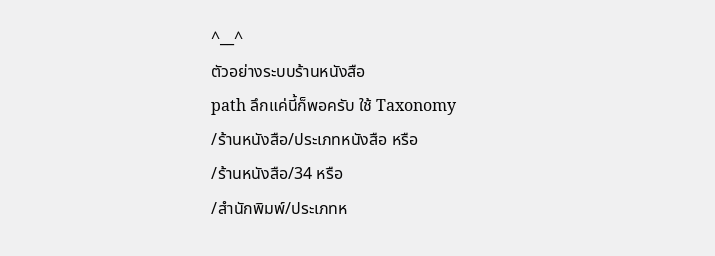^__^
ตัวอย่างระบบร้านหนังสือ
path ลึกแค่นี้ก็พอครับ ใช้ Taxonomy
/ร้านหนังสือ/ประเภทหนังสือ หรือ
/ร้านหนังสือ/34 หรือ
/สำนักพิมพ์/ประเภทห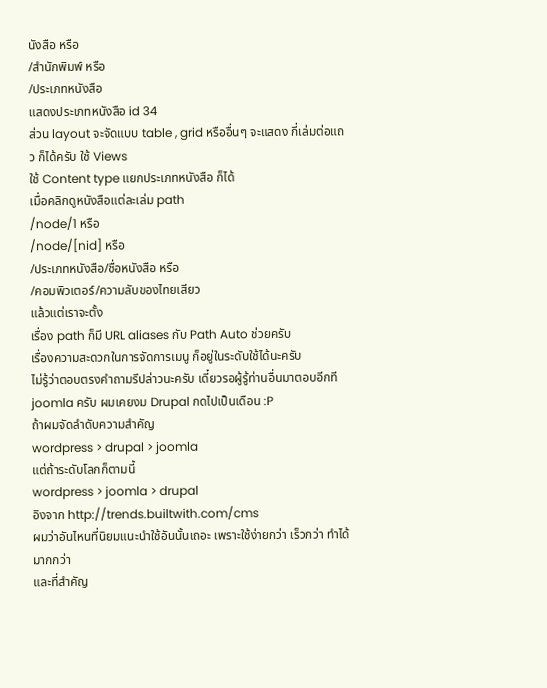นังสือ หรือ
/สำนักพิมพ์ หรือ
/ประเภทหนังสือ
แสดงประเภทหนังสือ id 34
ส่วน layout จะจัดแบบ table , grid หรืออื่นๆ จะแสดง กี่เล่มต่อแถว ก็ได้ครับ ใช้ Views
ใช้ Content type แยกประเภทหนังสือ ก็ได้
เมื่อคลิกดูหนังสือแต่ละเล่ม path
/node/1 หรือ
/node/[nid] หรือ
/ประเภทหนังสือ/ชื่อหนังสือ หรือ
/คอมพิวเตอร์/ความลับของไทยเสียว
แล้วแต่เราจะตั้ง
เรื่อง path ก็มี URL aliases กับ Path Auto ช่วยครับ
เรื่องความสะดวกในการจัดการเมนู ก็อยู่ในระดับใช้ได้นะครับ
ไม่รู้ว่าตอบตรงคำถามรึปล่าวนะครับ เดี๋ยวรอผู้รู้ท่านอื่นมาตอบอีกที
joomla ครับ ผมเคยงม Drupal กดไปเป็นเดือน :P
ถ้าผมจัดลำดับความสำคัญ
wordpress > drupal > joomla
แต่ถ้าระดับโลกก็ตามนี้
wordpress > joomla > drupal
อิงจาก http://trends.builtwith.com/cms
ผมว่าอันไหนที่นิยมแนะนำใช้อันนั้นเถอะ เพราะใช้ง่ายกว่า เร็วกว่า ทำได้มากกว่า
และที่สำคัญ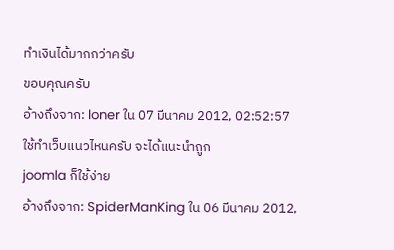ทำเงินได้มากกว่าครับ
ขอบคุณครับ
อ้างถึงจาก: loner ใน 07 มีนาคม 2012, 02:52:57
ใช้ทำเว็บแนวไหนครับ จะได้แนะนำถูก
joomla ก็ใช้ง่าย
อ้างถึงจาก: SpiderManKing ใน 06 มีนาคม 2012,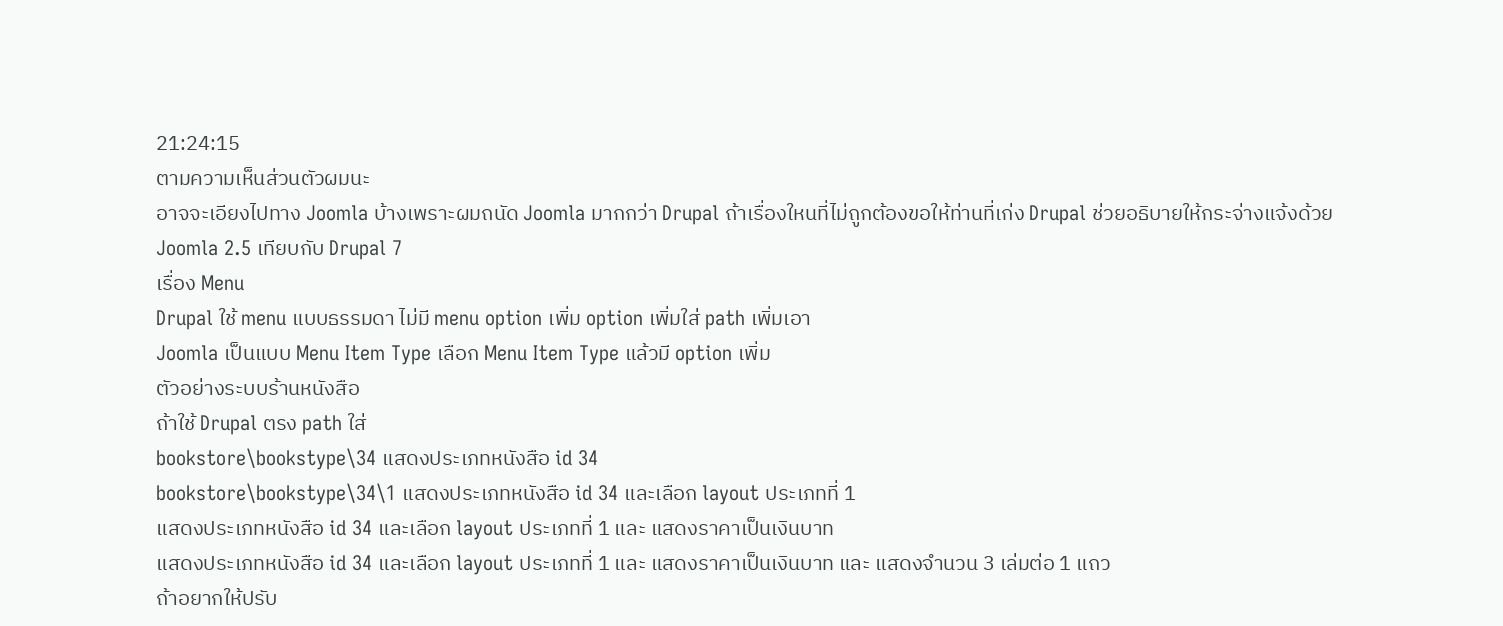21:24:15
ตามความเห็นส่วนตัวผมนะ
อาจจะเอียงไปทาง Joomla บ้างเพราะผมถนัด Joomla มากกว่า Drupal ถ้าเรื่องใหนที่ไม่ถูกต้องขอให้ท่านที่เก่ง Drupal ช่วยอธิบายให้กระจ่างแจ้งด้วย
Joomla 2.5 เทียบกับ Drupal 7
เรื่อง Menu
Drupal ใช้ menu แบบธรรมดา ไม่มี menu option เพิ่ม option เพิ่มใส่ path เพิ่มเอา
Joomla เป็นแบบ Menu Item Type เลือก Menu Item Type แล้วมี option เพิ่ม
ตัวอย่างระบบร้านหนังสือ
ถ้าใช้ Drupal ตรง path ใส่
bookstore\bookstype\34 แสดงประเภทหนังสือ id 34
bookstore\bookstype\34\1 แสดงประเภทหนังสือ id 34 และเลือก layout ประเภทที่ 1
แสดงประเภทหนังสือ id 34 และเลือก layout ประเภทที่ 1 และ แสดงราคาเป็นเงินบาท
แสดงประเภทหนังสือ id 34 และเลือก layout ประเภทที่ 1 และ แสดงราคาเป็นเงินบาท และ แสดงจำนวน 3 เล่มต่อ 1 แถว
ถ้าอยากให้ปรับ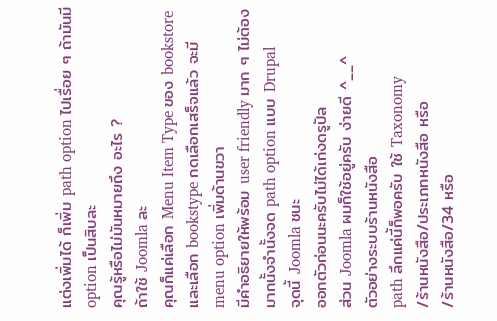แต่งเพิ่มได้ ก็เพิ่ม path option ไปเรื่อย ๆ ถ้ามันมี option เป็นสิบละ
คุณรู้หรือไม่มันหมายถึง อะไร ?
ถ้าใช้ Joomla ละ
คุณก็แค่เลือก Menu Item Type ของ bookstore และเลือก bookstype กดเลือกเสร็จแล้ว จะมี menu option เพิ่มด้านขวา
มีคำอธิยายให้พร้อม user friendly มาก ๆ ไม่ต้องมากนั้งจำนั้งจด path option แบบ Drupal
จุดนี้ Joomla ชนะ
ออกตัวก่อนนะครับไม่ได้เก่งดรูปัล
ส่วน Joomla ผมก็ใช้อยู่ครับ ง่ายดี ^__^
ตัวอย่างระบบร้านหนังสือ
path ลึกแค่นี้ก็พอครับ ใช้ Taxonomy
/ร้านหนังสือ/ประเภทหนังสือ หรือ
/ร้านหนังสือ/34 หรือ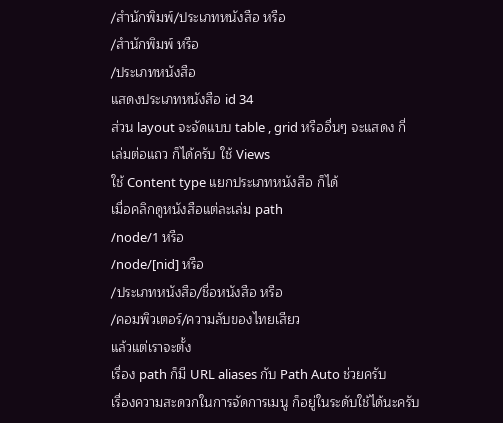/สำนักพิมพ์/ประเภทหนังสือ หรือ
/สำนักพิมพ์ หรือ
/ประเภทหนังสือ
แสดงประเภทหนังสือ id 34
ส่วน layout จะจัดแบบ table , grid หรืออื่นๆ จะแสดง กี่เล่มต่อแถว ก็ได้ครับ ใช้ Views
ใช้ Content type แยกประเภทหนังสือ ก็ได้
เมื่อคลิกดูหนังสือแต่ละเล่ม path
/node/1 หรือ
/node/[nid] หรือ
/ประเภทหนังสือ/ชื่อหนังสือ หรือ
/คอมพิวเตอร์/ความลับของไทยเสียว
แล้วแต่เราจะตั้ง
เรื่อง path ก็มี URL aliases กับ Path Auto ช่วยครับ
เรื่องความสะดวกในการจัดการเมนู ก็อยู่ในระดับใช้ได้นะครับ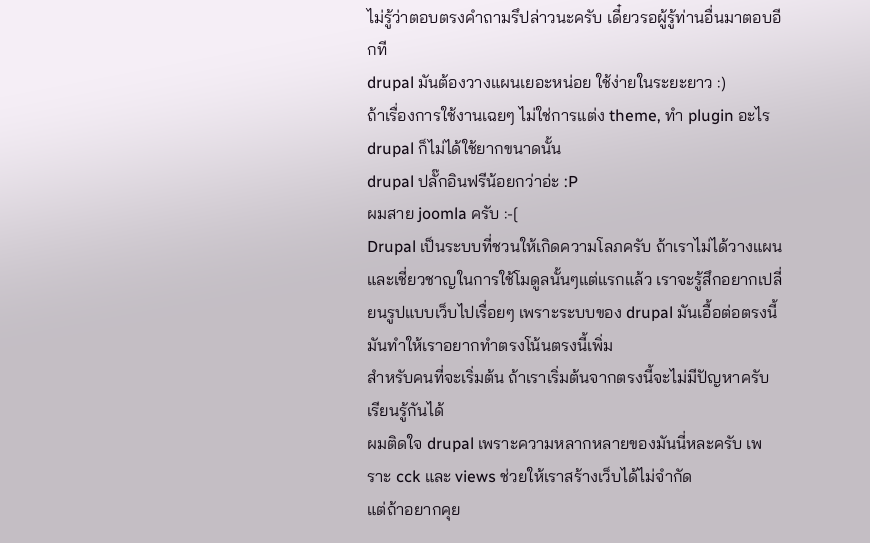ไม่รู้ว่าตอบตรงคำถามรึปล่าวนะครับ เดี๋ยวรอผู้รู้ท่านอื่นมาตอบอีกที
drupal มันต้องวางแผนเยอะหน่อย ใช้ง่ายในระยะยาว :)
ถ้าเรื่องการใช้งานเฉยๆ ไม่ใช่การแต่ง theme, ทำ plugin อะไร drupal ก็ไม่ได้ใช้ยากขนาดนั้น
drupal ปลั๊กอินฟรีน้อยกว่าอ่ะ :P
ผมสาย joomla ครับ :-[
Drupal เป็นระบบที่ชวนให้เกิดความโลภครับ ถ้าเราไม่ได้วางแผนและเชี่ยวชาญในการใช้โมดูลนั้นๆแต่แรกแล้ว เราจะรู้สึกอยากเปลี่ยนรูปแบบเว็บไปเรื่อยๆ เพราะระบบของ drupal มันเอื้อต่อตรงนี้ มันทำให้เราอยากทำตรงโน้นตรงนี้เพิ่ม
สำหรับคนที่จะเริ่มต้น ถ้าเราเริ่มต้นจากตรงนี้จะไม่มีปัญหาครับ เรียนรู้กันได้
ผมติดใจ drupal เพราะความหลากหลายของมันนี่หละครับ เพราะ cck และ views ช่วยให้เราสร้างเว็บได้ไม่จำกัด
แต่ถ้าอยากคุย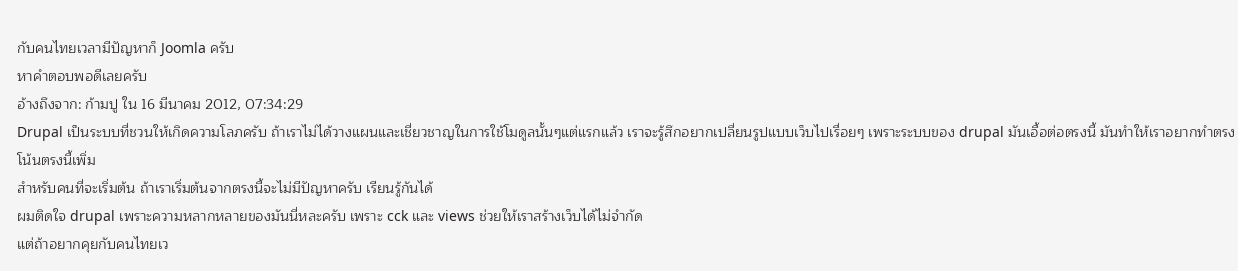กับคนไทยเวลามีปัญหาก็ Joomla ครับ
หาคำตอบพอดีเลยครับ
อ้างถึงจาก: ก้ามปู ใน 16 มีนาคม 2012, 07:34:29
Drupal เป็นระบบที่ชวนให้เกิดความโลภครับ ถ้าเราไม่ได้วางแผนและเชี่ยวชาญในการใช้โมดูลนั้นๆแต่แรกแล้ว เราจะรู้สึกอยากเปลี่ยนรูปแบบเว็บไปเรื่อยๆ เพราะระบบของ drupal มันเอื้อต่อตรงนี้ มันทำให้เราอยากทำตรงโน้นตรงนี้เพิ่ม
สำหรับคนที่จะเริ่มต้น ถ้าเราเริ่มต้นจากตรงนี้จะไม่มีปัญหาครับ เรียนรู้กันได้
ผมติดใจ drupal เพราะความหลากหลายของมันนี่หละครับ เพราะ cck และ views ช่วยให้เราสร้างเว็บได้ไม่จำกัด
แต่ถ้าอยากคุยกับคนไทยเว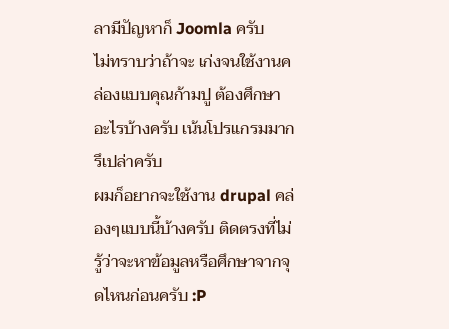ลามีปัญหาก็ Joomla ครับ
ไม่ทราบว่าถ้าจะ เก่งจนใช้งานคล่องแบบคุณก้ามปู ต้องศึกษาอะไรบ้างครับ เน้นโปรแกรมมากรึเปล่าครับ
ผมก็อยากจะใช้งาน drupal คล่องๆแบบนี้บ้างครับ ติดตรงที่ไม่รู้ว่าจะหาข้อมูลหรือศึกษาจากจุดไหนก่อนครับ :P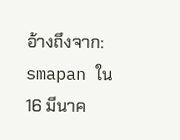อ้างถึงจาก: smapan ใน 16 มีนาค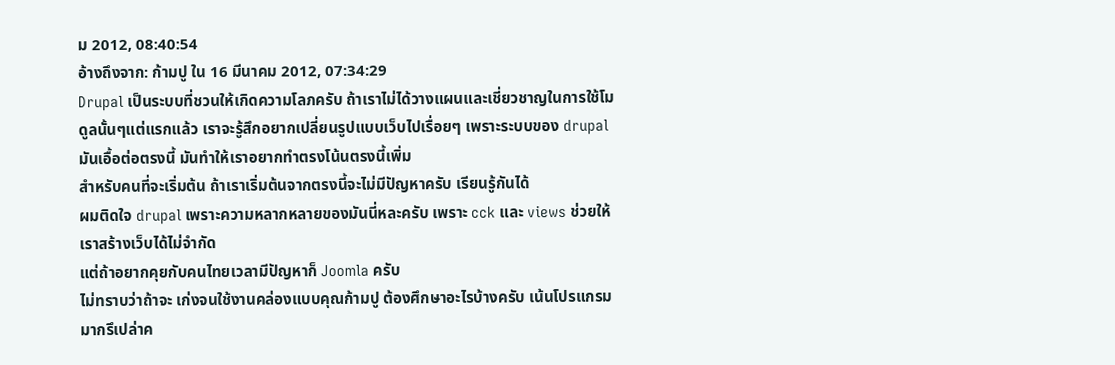ม 2012, 08:40:54
อ้างถึงจาก: ก้ามปู ใน 16 มีนาคม 2012, 07:34:29
Drupal เป็นระบบที่ชวนให้เกิดความโลภครับ ถ้าเราไม่ได้วางแผนและเชี่ยวชาญในการใช้โมดูลนั้นๆแต่แรกแล้ว เราจะรู้สึกอยากเปลี่ยนรูปแบบเว็บไปเรื่อยๆ เพราะระบบของ drupal มันเอื้อต่อตรงนี้ มันทำให้เราอยากทำตรงโน้นตรงนี้เพิ่ม
สำหรับคนที่จะเริ่มต้น ถ้าเราเริ่มต้นจากตรงนี้จะไม่มีปัญหาครับ เรียนรู้กันได้
ผมติดใจ drupal เพราะความหลากหลายของมันนี่หละครับ เพราะ cck และ views ช่วยให้เราสร้างเว็บได้ไม่จำกัด
แต่ถ้าอยากคุยกับคนไทยเวลามีปัญหาก็ Joomla ครับ
ไม่ทราบว่าถ้าจะ เก่งจนใช้งานคล่องแบบคุณก้ามปู ต้องศึกษาอะไรบ้างครับ เน้นโปรแกรมมากรึเปล่าค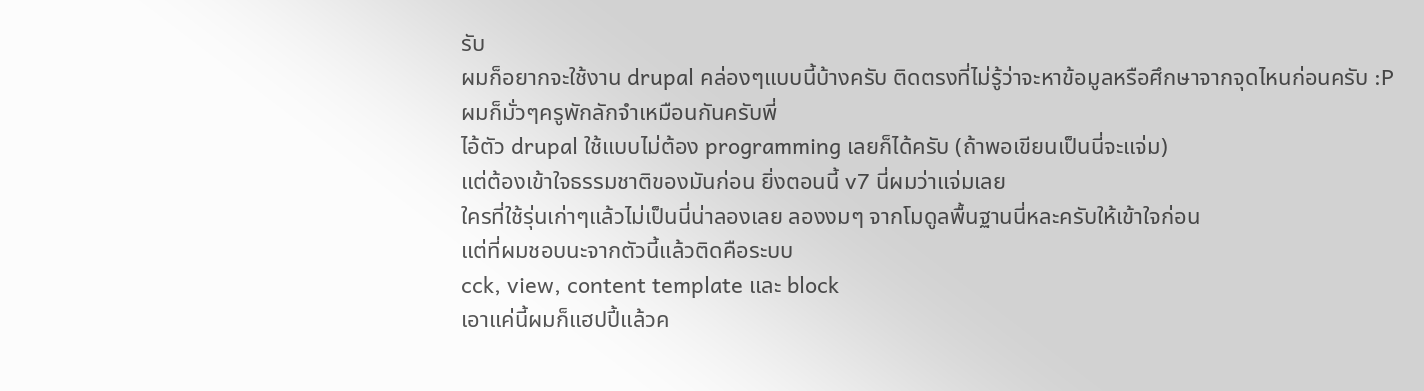รับ
ผมก็อยากจะใช้งาน drupal คล่องๆแบบนี้บ้างครับ ติดตรงที่ไม่รู้ว่าจะหาข้อมูลหรือศึกษาจากจุดไหนก่อนครับ :P
ผมก็มั่วๆครูพักลักจำเหมือนกันครับพี่
ไอ้ตัว drupal ใช้แบบไม่ต้อง programming เลยก็ได้ครับ (ถ้าพอเขียนเป็นนี่จะแจ่ม)
แต่ต้องเข้าใจธรรมชาติของมันก่อน ยิ่งตอนนี้ v7 นี่ผมว่าแจ่มเลย
ใครที่ใช้รุ่นเก่าๆแล้วไม่เป็นนี่น่าลองเลย ลองงมๆ จากโมดูลพื้นฐานนี่หละครับให้เข้าใจก่อน
แต่ที่ผมชอบนะจากตัวนี้แล้วติดคือระบบ
cck, view, content template และ block
เอาแค่นี้ผมก็แฮปปี้แล้วค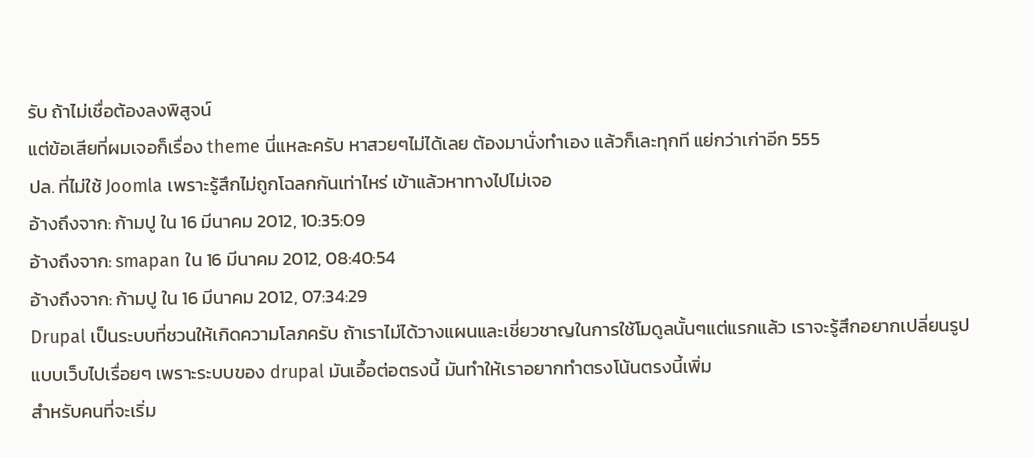รับ ถ้าไม่เชื่อต้องลงพิสูจน์
แต่ข้อเสียที่ผมเจอก็เรื่อง theme นี่แหละครับ หาสวยๆไม่ได้เลย ต้องมานั่งทำเอง แล้วก็เละทุกที แย่กว่าเก่าอีก 555
ปล. ที่ไม่ใช้ Joomla เพราะรู้สึกไม่ถูกโฉลกกันเท่าไหร่ เข้าแล้วหาทางไปไม่เจอ
อ้างถึงจาก: ก้ามปู ใน 16 มีนาคม 2012, 10:35:09
อ้างถึงจาก: smapan ใน 16 มีนาคม 2012, 08:40:54
อ้างถึงจาก: ก้ามปู ใน 16 มีนาคม 2012, 07:34:29
Drupal เป็นระบบที่ชวนให้เกิดความโลภครับ ถ้าเราไม่ได้วางแผนและเชี่ยวชาญในการใช้โมดูลนั้นๆแต่แรกแล้ว เราจะรู้สึกอยากเปลี่ยนรูปแบบเว็บไปเรื่อยๆ เพราะระบบของ drupal มันเอื้อต่อตรงนี้ มันทำให้เราอยากทำตรงโน้นตรงนี้เพิ่ม
สำหรับคนที่จะเริ่ม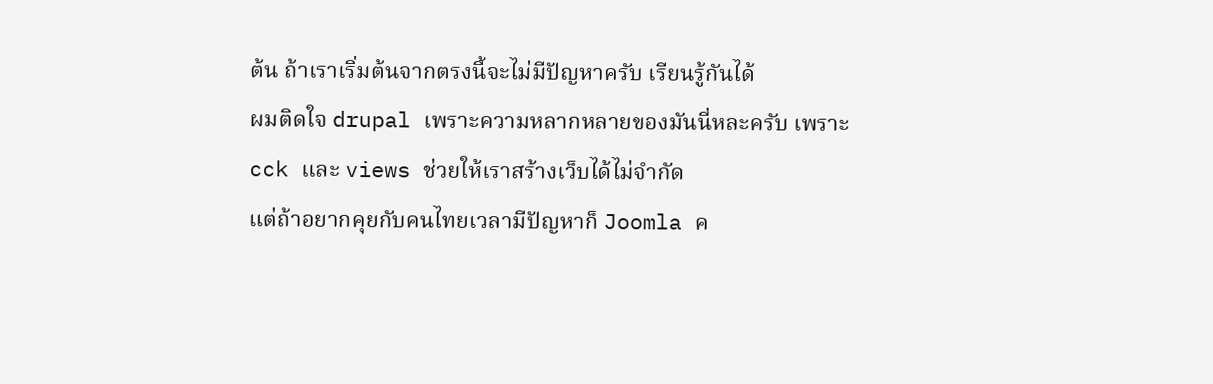ต้น ถ้าเราเริ่มต้นจากตรงนี้จะไม่มีปัญหาครับ เรียนรู้กันได้
ผมติดใจ drupal เพราะความหลากหลายของมันนี่หละครับ เพราะ cck และ views ช่วยให้เราสร้างเว็บได้ไม่จำกัด
แต่ถ้าอยากคุยกับคนไทยเวลามีปัญหาก็ Joomla ค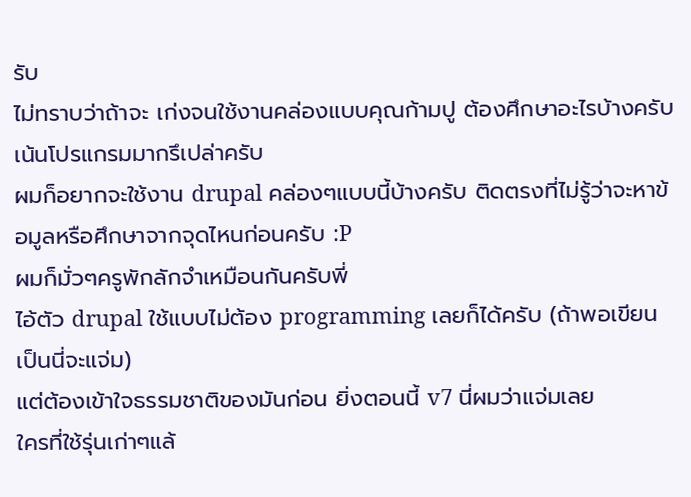รับ
ไม่ทราบว่าถ้าจะ เก่งจนใช้งานคล่องแบบคุณก้ามปู ต้องศึกษาอะไรบ้างครับ เน้นโปรแกรมมากรึเปล่าครับ
ผมก็อยากจะใช้งาน drupal คล่องๆแบบนี้บ้างครับ ติดตรงที่ไม่รู้ว่าจะหาข้อมูลหรือศึกษาจากจุดไหนก่อนครับ :P
ผมก็มั่วๆครูพักลักจำเหมือนกันครับพี่
ไอ้ตัว drupal ใช้แบบไม่ต้อง programming เลยก็ได้ครับ (ถ้าพอเขียนเป็นนี่จะแจ่ม)
แต่ต้องเข้าใจธรรมชาติของมันก่อน ยิ่งตอนนี้ v7 นี่ผมว่าแจ่มเลย
ใครที่ใช้รุ่นเก่าๆแล้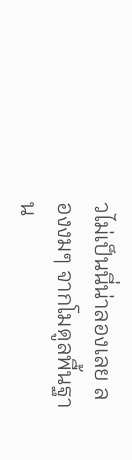วไม่เป็นนี่น่าลองเลย ลองงมๆ จากโมดูลพื้นฐาน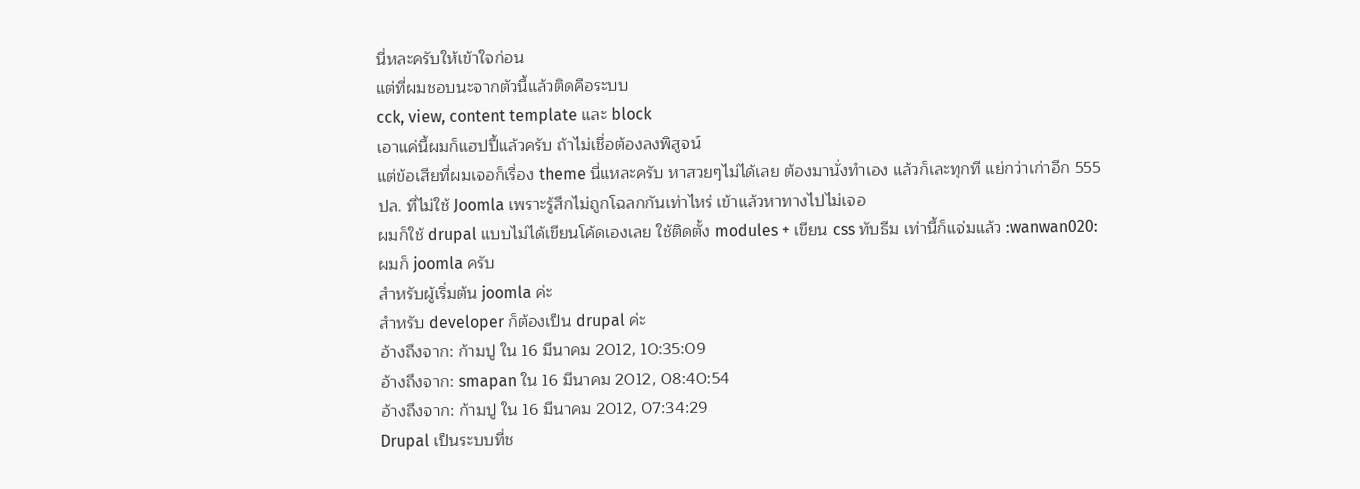นี่หละครับให้เข้าใจก่อน
แต่ที่ผมชอบนะจากตัวนี้แล้วติดคือระบบ
cck, view, content template และ block
เอาแค่นี้ผมก็แฮปปี้แล้วครับ ถ้าไม่เชื่อต้องลงพิสูจน์
แต่ข้อเสียที่ผมเจอก็เรื่อง theme นี่แหละครับ หาสวยๆไม่ได้เลย ต้องมานั่งทำเอง แล้วก็เละทุกที แย่กว่าเก่าอีก 555
ปล. ที่ไม่ใช้ Joomla เพราะรู้สึกไม่ถูกโฉลกกันเท่าไหร่ เข้าแล้วหาทางไปไม่เจอ
ผมก็ใช้ drupal แบบไม่ได้เขียนโค้ดเองเลย ใช้ติดตั้ง modules + เขียน css ทับธีม เท่านี้ก็แจ่มแล้ว :wanwan020:
ผมก็ joomla ครับ
สำหรับผู้เริ่มต้น joomla ค่ะ
สำหรับ developer ก็ต้องเป็น drupal ค่ะ
อ้างถึงจาก: ก้ามปู ใน 16 มีนาคม 2012, 10:35:09
อ้างถึงจาก: smapan ใน 16 มีนาคม 2012, 08:40:54
อ้างถึงจาก: ก้ามปู ใน 16 มีนาคม 2012, 07:34:29
Drupal เป็นระบบที่ช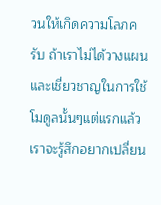วนให้เกิดความโลภครับ ถ้าเราไม่ได้วางแผนและเชี่ยวชาญในการใช้โมดูลนั้นๆแต่แรกแล้ว เราจะรู้สึกอยากเปลี่ยน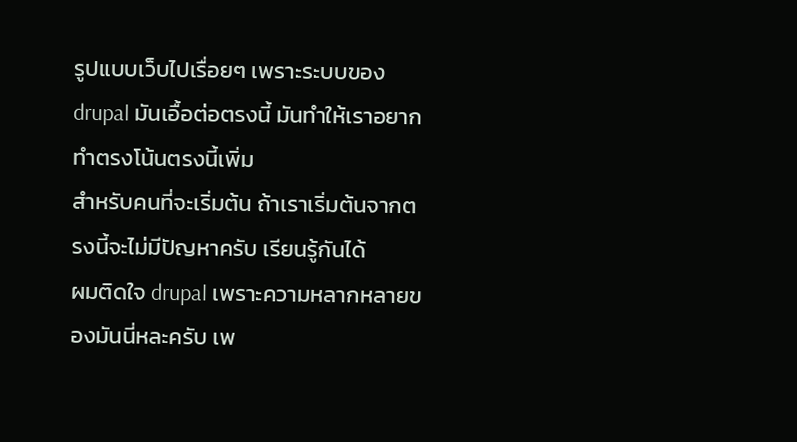รูปแบบเว็บไปเรื่อยๆ เพราะระบบของ drupal มันเอื้อต่อตรงนี้ มันทำให้เราอยากทำตรงโน้นตรงนี้เพิ่ม
สำหรับคนที่จะเริ่มต้น ถ้าเราเริ่มต้นจากตรงนี้จะไม่มีปัญหาครับ เรียนรู้กันได้
ผมติดใจ drupal เพราะความหลากหลายของมันนี่หละครับ เพ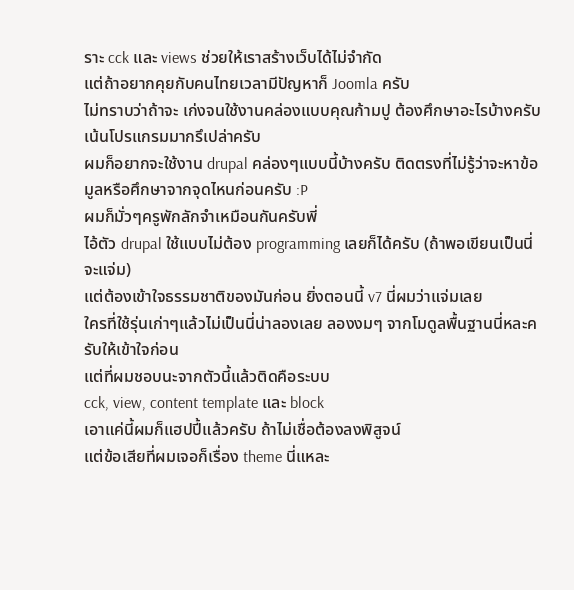ราะ cck และ views ช่วยให้เราสร้างเว็บได้ไม่จำกัด
แต่ถ้าอยากคุยกับคนไทยเวลามีปัญหาก็ Joomla ครับ
ไม่ทราบว่าถ้าจะ เก่งจนใช้งานคล่องแบบคุณก้ามปู ต้องศึกษาอะไรบ้างครับ เน้นโปรแกรมมากรึเปล่าครับ
ผมก็อยากจะใช้งาน drupal คล่องๆแบบนี้บ้างครับ ติดตรงที่ไม่รู้ว่าจะหาข้อมูลหรือศึกษาจากจุดไหนก่อนครับ :P
ผมก็มั่วๆครูพักลักจำเหมือนกันครับพี่
ไอ้ตัว drupal ใช้แบบไม่ต้อง programming เลยก็ได้ครับ (ถ้าพอเขียนเป็นนี่จะแจ่ม)
แต่ต้องเข้าใจธรรมชาติของมันก่อน ยิ่งตอนนี้ v7 นี่ผมว่าแจ่มเลย
ใครที่ใช้รุ่นเก่าๆแล้วไม่เป็นนี่น่าลองเลย ลองงมๆ จากโมดูลพื้นฐานนี่หละครับให้เข้าใจก่อน
แต่ที่ผมชอบนะจากตัวนี้แล้วติดคือระบบ
cck, view, content template และ block
เอาแค่นี้ผมก็แฮปปี้แล้วครับ ถ้าไม่เชื่อต้องลงพิสูจน์
แต่ข้อเสียที่ผมเจอก็เรื่อง theme นี่แหละ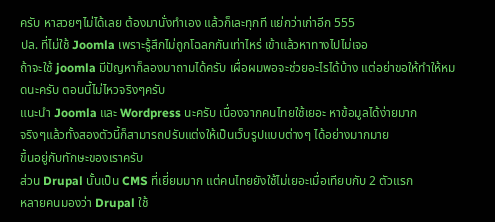ครับ หาสวยๆไม่ได้เลย ต้องมานั่งทำเอง แล้วก็เละทุกที แย่กว่าเก่าอีก 555
ปล. ที่ไม่ใช้ Joomla เพราะรู้สึกไม่ถูกโฉลกกันเท่าไหร่ เข้าแล้วหาทางไปไม่เจอ
ถ้าจะใช้ joomla มีปัญหาก็ลองมาถามได้ครับ เผื่อผมพอจะช่วยอะไรได้บ้าง แต่อย่าขอให้ทำให้หมดนะครับ ตอนนี้ไม่ไหวจริงๆครับ
แนะนำ Joomla และ Wordpress นะครับ เนื่องจากคนไทยใช้เยอะ หาข้อมูลได้ง่ายมาก
จริงๆแล้วทั้งสองตัวนี้ก็สามารถปรับแต่งให้เป็นเว็บรูปแบบต่างๆ ได้อย่างมากมาย
ขึ้นอยู่กับทักษะของเราครับ
ส่วน Drupal นั้นเป็น CMS ที่เยี่ยมมาก แต่คนไทยยังใช้ไม่เยอะเมื่อเทียบกับ 2 ตัวแรก
หลายคนมองว่า Drupal ใช้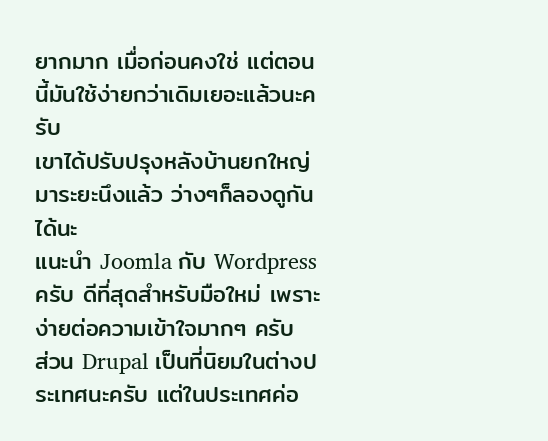ยากมาก เมื่อก่อนคงใช่ แต่ตอนนี้มันใช้ง่ายกว่าเดิมเยอะแล้วนะครับ
เขาได้ปรับปรุงหลังบ้านยกใหญ่มาระยะนึงแล้ว ว่างๆก็ลองดูกันได้นะ
แนะนำ Joomla กับ Wordpress ครับ ดีที่สุดสำหรับมือใหม่ เพราะง่ายต่อความเข้าใจมากๆ ครับ
ส่วน Drupal เป็นที่นิยมในต่างประเทศนะครับ แต่ในประเทศค่อ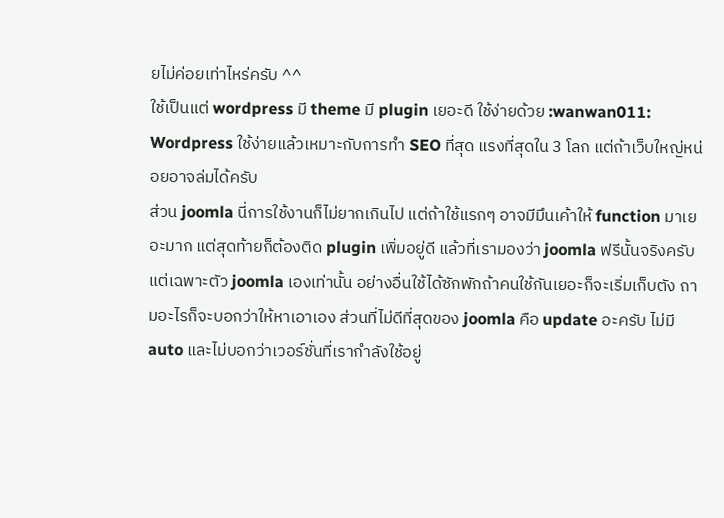ยไม่ค่อยเท่าไหร่ครับ ^^
ใช้เป็นแต่ wordpress มี theme มี plugin เยอะดี ใช้ง่ายด้วย :wanwan011:
Wordpress ใช้ง่ายแล้วเหมาะกับการทำ SEO ที่สุด แรงที่สุดใน 3 โลก แต่ถ้าเว็บใหญ่หน่อยอาจล่มได้ครับ
ส่วน joomla นี่การใช้งานก็ไม่ยากเกินไป แต่ถ้าใช้แรกๆ อาจมีมึนเค้าให้ function มาเยอะมาก แต่สุดท้ายก็ต้องติด plugin เพิ่มอยู่ดี แล้วที่เรามองว่า joomla ฟรีนั้นจริงครับ แต่เฉพาะตัว joomla เองเท่านั้น อย่างอื่นใช้ได้ซักพักถ้าคนใช้กันเยอะก็จะเริ่มเก็บตัง ถามอะไรก็จะบอกว่าให้หาเอาเอง ส่วนที่ไม่ดีที่สุดของ joomla คือ update อะครับ ไม่มี auto และไม่บอกว่าเวอร์ชั่นที่เรากำลังใช้อยู่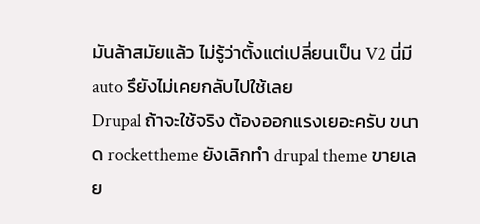มันล้าสมัยแล้ว ไม่รู้ว่าตั้งแต่เปลี่ยนเป็น V2 นี่มี auto รึยังไม่เคยกลับไปใช้เลย
Drupal ถ้าจะใช้จริง ต้องออกแรงเยอะครับ ขนาด rockettheme ยังเลิกทำ drupal theme ขายเลย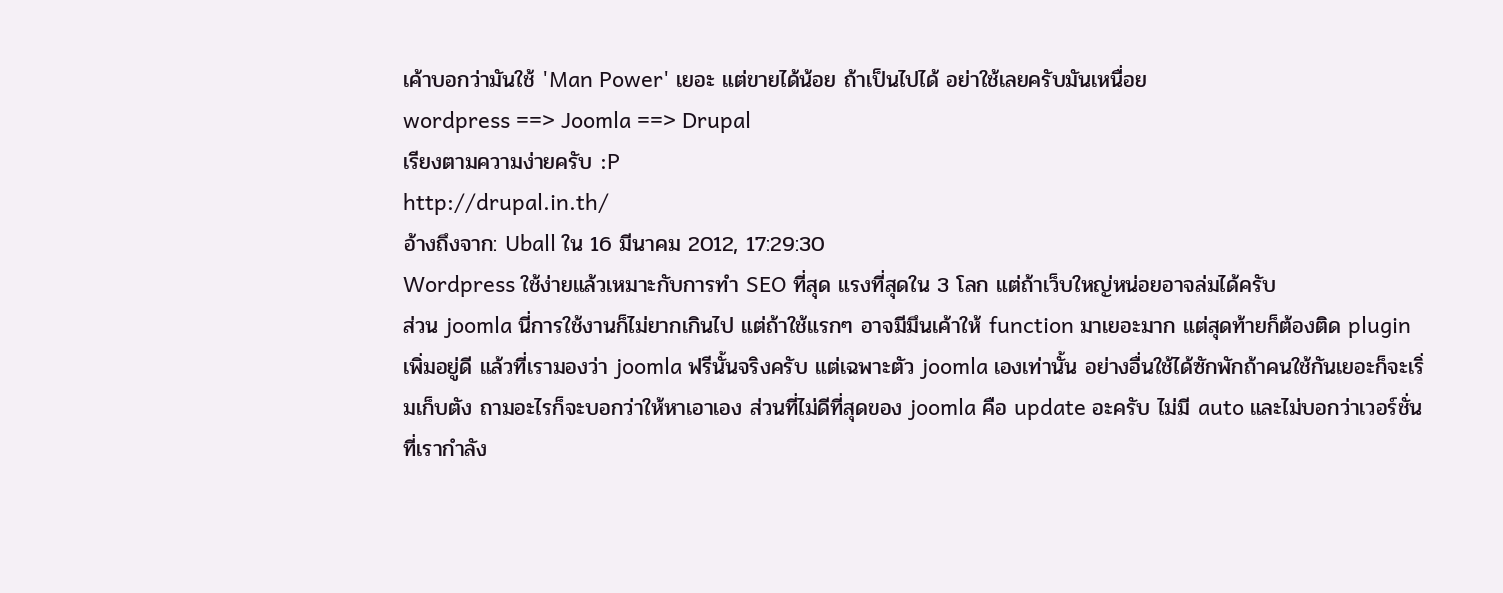เค้าบอกว่ามันใช้ 'Man Power' เยอะ แต่ขายได้น้อย ถ้าเป็นไปได้ อย่าใช้เลยครับมันเหนื่อย
wordpress ==> Joomla ==> Drupal
เรียงตามความง่ายครับ :P
http://drupal.in.th/
อ้างถึงจาก: Uball ใน 16 มีนาคม 2012, 17:29:30
Wordpress ใช้ง่ายแล้วเหมาะกับการทำ SEO ที่สุด แรงที่สุดใน 3 โลก แต่ถ้าเว็บใหญ่หน่อยอาจล่มได้ครับ
ส่วน joomla นี่การใช้งานก็ไม่ยากเกินไป แต่ถ้าใช้แรกๆ อาจมีมึนเค้าให้ function มาเยอะมาก แต่สุดท้ายก็ต้องติด plugin เพิ่มอยู่ดี แล้วที่เรามองว่า joomla ฟรีนั้นจริงครับ แต่เฉพาะตัว joomla เองเท่านั้น อย่างอื่นใช้ได้ซักพักถ้าคนใช้กันเยอะก็จะเริ่มเก็บตัง ถามอะไรก็จะบอกว่าให้หาเอาเอง ส่วนที่ไม่ดีที่สุดของ joomla คือ update อะครับ ไม่มี auto และไม่บอกว่าเวอร์ชั่นที่เรากำลัง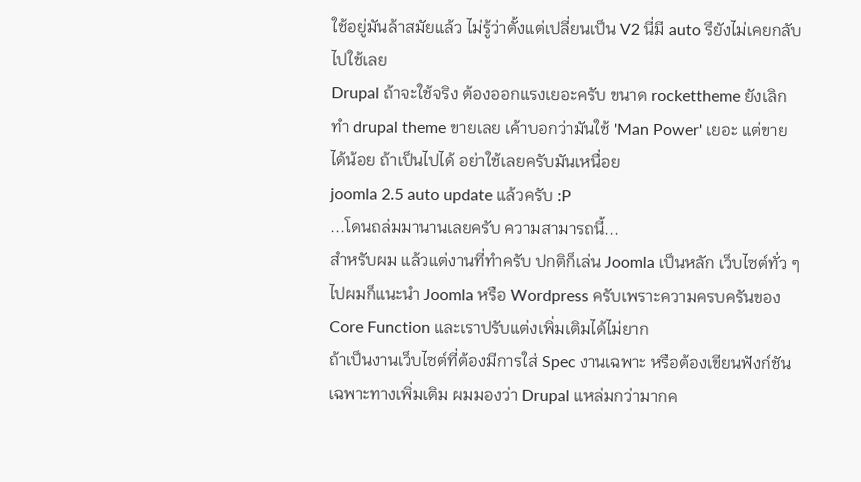ใช้อยู่มันล้าสมัยแล้ว ไม่รู้ว่าตั้งแต่เปลี่ยนเป็น V2 นี่มี auto รึยังไม่เคยกลับไปใช้เลย
Drupal ถ้าจะใช้จริง ต้องออกแรงเยอะครับ ขนาด rockettheme ยังเลิกทำ drupal theme ขายเลย เค้าบอกว่ามันใช้ 'Man Power' เยอะ แต่ขายได้น้อย ถ้าเป็นไปได้ อย่าใช้เลยครับมันเหนื่อย
joomla 2.5 auto update แล้วครับ :P
...โดนถล่มมานานเลยครับ ความสามารถนี้...
สำหรับผม แล้วแต่งานที่ทำครับ ปกติก็เล่น Joomla เป็นหลัก เว็บไซต์ทั่ว ๆ ไปผมก็แนะนำ Joomla หรือ Wordpress ครับเพราะความครบครันของ Core Function และเราปรับแต่งเพิ่มเติมได้ไม่ยาก
ถ้าเป็นงานเว็บไซต์ที่ต้องมีการใส่ Spec งานเฉพาะ หรือต้องเขียนฟังก์ชันเฉพาะทางเพิ่มเติม ผมมองว่า Drupal แหล่มกว่ามากค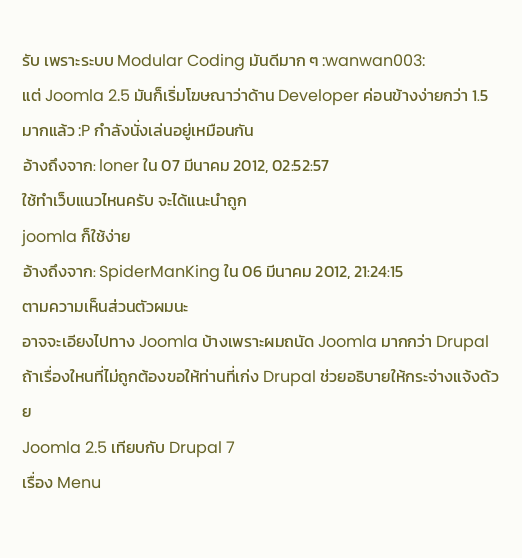รับ เพราะระบบ Modular Coding มันดีมาก ๆ :wanwan003:
แต่ Joomla 2.5 มันก็เริ่มโฆษณาว่าด้าน Developer ค่อนข้างง่ายกว่า 1.5 มากแล้ว :P กำลังนั่งเล่นอยู่เหมือนกัน
อ้างถึงจาก: loner ใน 07 มีนาคม 2012, 02:52:57
ใช้ทำเว็บแนวไหนครับ จะได้แนะนำถูก
joomla ก็ใช้ง่าย
อ้างถึงจาก: SpiderManKing ใน 06 มีนาคม 2012, 21:24:15
ตามความเห็นส่วนตัวผมนะ
อาจจะเอียงไปทาง Joomla บ้างเพราะผมถนัด Joomla มากกว่า Drupal ถ้าเรื่องใหนที่ไม่ถูกต้องขอให้ท่านที่เก่ง Drupal ช่วยอธิบายให้กระจ่างแจ้งด้วย
Joomla 2.5 เทียบกับ Drupal 7
เรื่อง Menu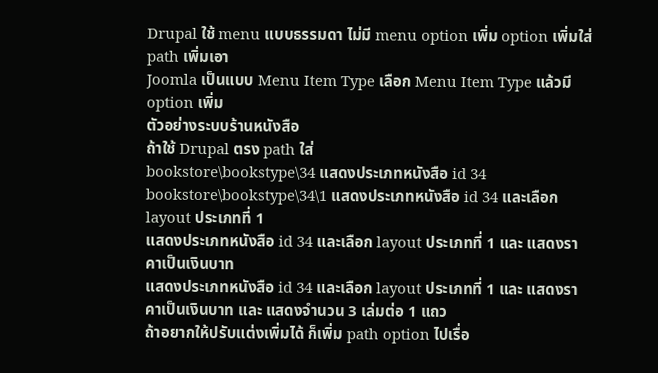Drupal ใช้ menu แบบธรรมดา ไม่มี menu option เพิ่ม option เพิ่มใส่ path เพิ่มเอา
Joomla เป็นแบบ Menu Item Type เลือก Menu Item Type แล้วมี option เพิ่ม
ตัวอย่างระบบร้านหนังสือ
ถ้าใช้ Drupal ตรง path ใส่
bookstore\bookstype\34 แสดงประเภทหนังสือ id 34
bookstore\bookstype\34\1 แสดงประเภทหนังสือ id 34 และเลือก layout ประเภทที่ 1
แสดงประเภทหนังสือ id 34 และเลือก layout ประเภทที่ 1 และ แสดงราคาเป็นเงินบาท
แสดงประเภทหนังสือ id 34 และเลือก layout ประเภทที่ 1 และ แสดงราคาเป็นเงินบาท และ แสดงจำนวน 3 เล่มต่อ 1 แถว
ถ้าอยากให้ปรับแต่งเพิ่มได้ ก็เพิ่ม path option ไปเรื่อ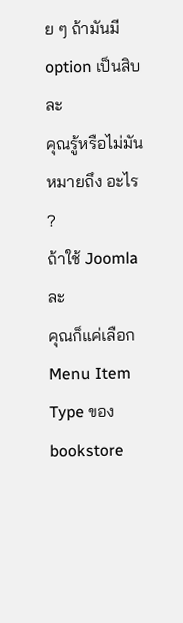ย ๆ ถ้ามันมี option เป็นสิบละ
คุณรู้หรือไม่มันหมายถึง อะไร ?
ถ้าใช้ Joomla ละ
คุณก็แค่เลือก Menu Item Type ของ bookstore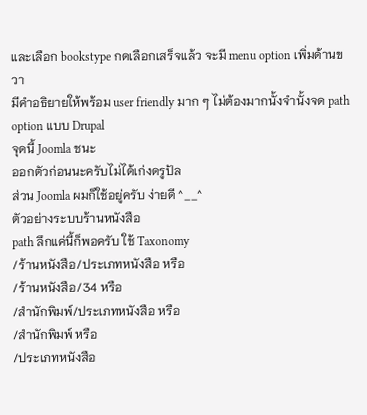และเลือก bookstype กดเลือกเสร็จแล้ว จะมี menu option เพิ่มด้านขวา
มีคำอธิยายให้พร้อม user friendly มาก ๆ ไม่ต้องมากนั้งจำนั้งจด path option แบบ Drupal
จุดนี้ Joomla ชนะ
ออกตัวก่อนนะครับไม่ได้เก่งดรูปัล
ส่วน Joomla ผมก็ใช้อยู่ครับ ง่ายดี ^__^
ตัวอย่างระบบร้านหนังสือ
path ลึกแค่นี้ก็พอครับ ใช้ Taxonomy
/ร้านหนังสือ/ประเภทหนังสือ หรือ
/ร้านหนังสือ/34 หรือ
/สำนักพิมพ์/ประเภทหนังสือ หรือ
/สำนักพิมพ์ หรือ
/ประเภทหนังสือ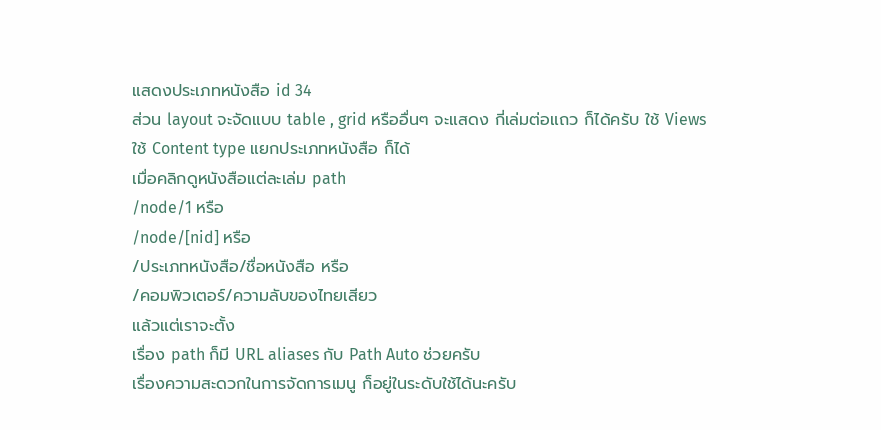แสดงประเภทหนังสือ id 34
ส่วน layout จะจัดแบบ table , grid หรืออื่นๆ จะแสดง กี่เล่มต่อแถว ก็ได้ครับ ใช้ Views
ใช้ Content type แยกประเภทหนังสือ ก็ได้
เมื่อคลิกดูหนังสือแต่ละเล่ม path
/node/1 หรือ
/node/[nid] หรือ
/ประเภทหนังสือ/ชื่อหนังสือ หรือ
/คอมพิวเตอร์/ความลับของไทยเสียว
แล้วแต่เราจะตั้ง
เรื่อง path ก็มี URL aliases กับ Path Auto ช่วยครับ
เรื่องความสะดวกในการจัดการเมนู ก็อยู่ในระดับใช้ได้นะครับ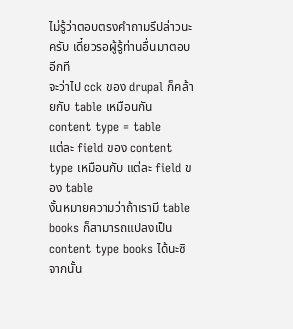ไม่รู้ว่าตอบตรงคำถามรึปล่าวนะครับ เดี๋ยวรอผู้รู้ท่านอื่นมาตอบอีกที
จะว่าไป cck ของ drupal ก็คล้ายกับ table เหมือนกัน
content type = table
แต่ละ field ของ content type เหมือนกับ แต่ละ field ของ table
งั้นหมายความว่าถ้าเรามี table books ก็สามารถแปลงเป็น content type books ได้นะซิ
จากนั้น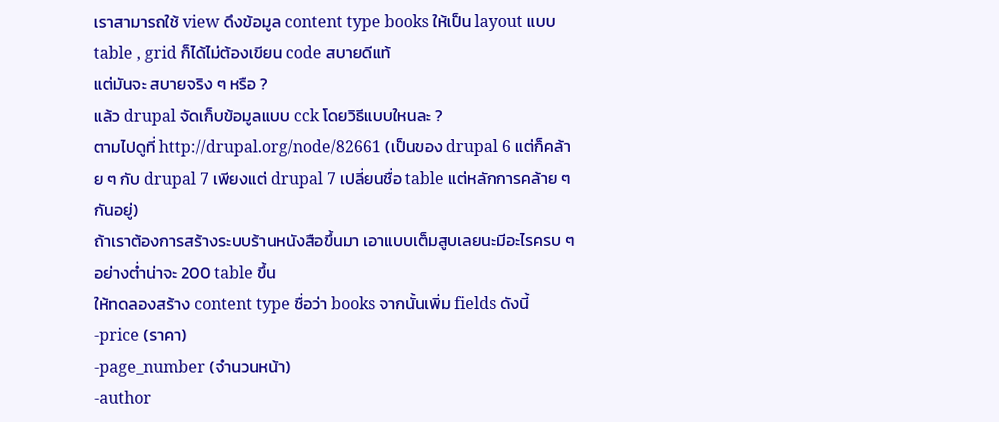เราสามารถใช้ view ดึงข้อมูล content type books ให้เป็น layout แบบ table , grid ก็ได้ไม่ต้องเขียน code สบายดีแท้
แต่มันจะ สบายจริง ๆ หรือ ?
แล้ว drupal จัดเก็บข้อมูลแบบ cck โดยวิธีแบบใหนละ ?
ตามไปดูที่ http://drupal.org/node/82661 (เป็นของ drupal 6 แต่ก็คล้าย ๆ กับ drupal 7 เพียงแต่ drupal 7 เปลี่ยนชื่อ table แต่หลักการคล้าย ๆ กันอยู่)
ถ้าเราต้องการสร้างระบบร้านหนังสือขึ้นมา เอาแบบเต็มสูบเลยนะมีอะไรครบ ๆ อย่างต่ำน่าจะ 200 table ขึ้น
ให้ทดลองสร้าง content type ชื่อว่า books จากนั้นเพิ่ม fields ดังนี้
-price (ราคา)
-page_number (จำนวนหน้า)
-author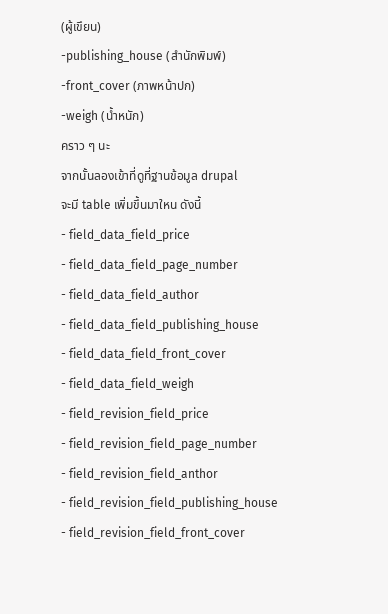(ผู้เขึยน)
-publishing_house (สำนักพิมพ์)
-front_cover (ภาพหน้าปก)
-weigh (น้ำหนัก)
คราว ๆ นะ
จากนั้นลองเข้าที่ดูที่ฐานข้อมูล drupal
จะมี table เพิ่มขึ้นมาใหน ดังนี้
- field_data_field_price
- field_data_field_page_number
- field_data_field_author
- field_data_field_publishing_house
- field_data_field_front_cover
- field_data_field_weigh
- field_revision_field_price
- field_revision_field_page_number
- field_revision_field_anthor
- field_revision_field_publishing_house
- field_revision_field_front_cover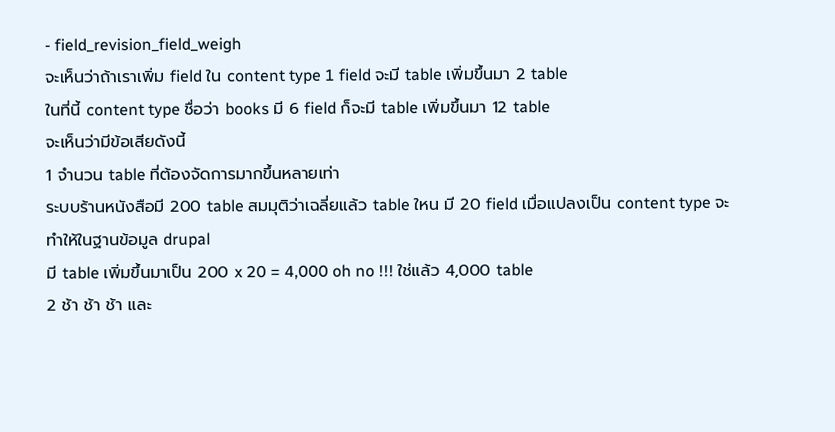- field_revision_field_weigh
จะเห็นว่าถ้าเราเพิ่ม field ใน content type 1 field จะมี table เพิ่มขึ้นมา 2 table
ในที่นี้ content type ชื่อว่า books มี 6 field ก็จะมี table เพิ่มขึ้นมา 12 table
จะเห็นว่ามีข้อเสียดังนี้
1 จำนวน table ที่ต้องจัดการมากขึ้นหลายเท่า
ระบบร้านหนังสือมี 200 table สมมุติว่าเฉลี่ยแล้ว table ใหน มี 20 field เมื่อแปลงเป็น content type จะทำให้ในฐานข้อมูล drupal
มี table เพิ่มขึ้นมาเป็น 200 x 20 = 4,000 oh no !!! ใช่แล้ว 4,000 table
2 ช้า ช้า ช้า และ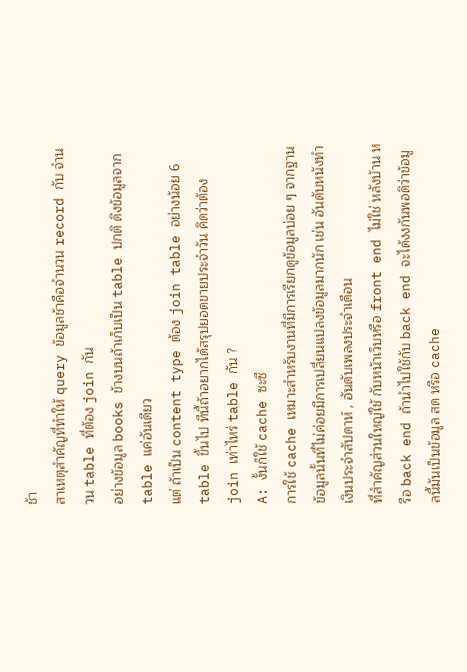ช้า
สาเหตุสำคัญที่ทำให้ query ข้อมูลช้าคือจำนวน record กับ จำนวน table ที่ต้อง join กัน
อย่างข้อมูล books ข้างบนถ้าเก็บเป็น table ปกติ ดึงข้อมูลจาก table แค่อันเดียว
แต่ ถ้าเป็น content type ต้อง join table อย่างน้อย 6 table ขึ้นไป ทีนี้ถ้าอยากได้สรุปยอดขายประจำวัน คิดว่าต้อง join เท่าไหร่ table กัน ?
A: งั้นก็ใช้ cache ซะซี
การใช้ cache เหมาะสำหรับงานที่มีการเรียกดูข้อมูลบ่อย ๆ จากฐานข้อมูลนั้นที่ไม่ค่อยมีการเปลี่ยนแปลงข้อมูลมากนัก เช่น อันดับหนังทำเงินประจำสัปดาห์ , อันดับเพลงประจำเดือน
ที่สำคัญส่วนใหญ่ใช้ กับหน้าเว็บหรือ front end ไม่ใช่ หลังบ้าน หรือ back end ถ้านำไปใช้กับ back end จะได้งงกันพอดิว่าข้อมูลนี้มันเป็นข้อมูล สด หรือ cache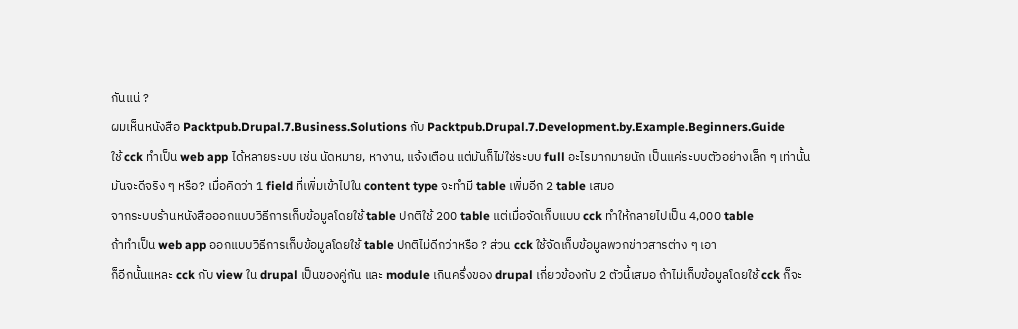กันแน่ ?
ผมเห็นหนังสือ Packtpub.Drupal.7.Business.Solutions กับ Packtpub.Drupal.7.Development.by.Example.Beginners.Guide
ใช้ cck ทำเป็น web app ได้หลายระบบ เช่น นัดหมาย, หางาน, แจ้งเตือน แต่มันก็ไม่ใช่ระบบ full อะไรมากมายนัก เป็นแค่ระบบตัวอย่างเล็ก ๆ เท่านั้น
มันจะดีจริง ๆ หรือ? เมื่อคิดว่า 1 field ที่เพิ่มเข้าไปใน content type จะทำมี table เพิ่มอีก 2 table เสมอ
จากระบบร้านหนังสือออกแบบวิธีการเก็บข้อมูลโดยใช้ table ปกติใช้ 200 table แต่เมื่อจัดเก็บแบบ cck ทำให้กลายไปเป็น 4,000 table
ถ้าทำเป็น web app ออกแบบวิธีการเก็บข้อมูลโดยใช้ table ปกติไม่ดีกว่าหรือ ? ส่วน cck ใช้จัดเก็บข้อมูลพวกข่าวสารต่าง ๆ เอา
ก็อีกนั้นแหละ cck กับ view ใน drupal เป็นของคู่กัน และ module เกินครึ่งของ drupal เกี่ยวข้องกับ 2 ตัวนี้เสมอ ถ้าไม่เก็บข้อมูลโดยใช้ cck ก็จะ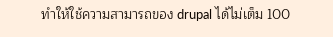ทำให้ใช้ความสามารถของ drupal ได้ไม่เต็ม 100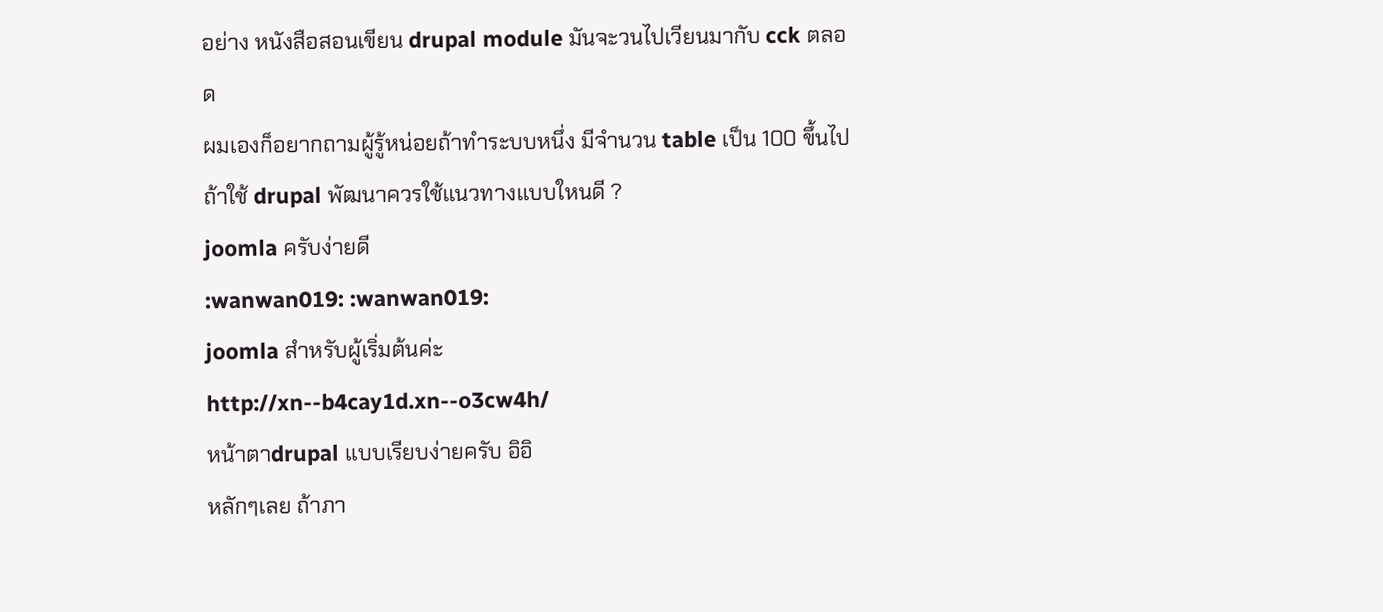อย่าง หนังสือสอนเขียน drupal module มันจะวนไปเวียนมากับ cck ตลอด
ผมเองก็อยากถามผู้รู้หน่อยถ้าทำระบบหนึ่ง มีจำนวน table เป็น 100 ขึ้นไป ถ้าใช้ drupal พัฒนาควรใช้แนวทางแบบใหนดี ?
joomla ครับง่ายดี
:wanwan019: :wanwan019:
joomla สำหรับผู้เริ่มต้นค่ะ
http://xn--b4cay1d.xn--o3cw4h/
หน้าตาdrupal แบบเรียบง่ายครับ อิอิ
หลักๆเลย ถ้าภา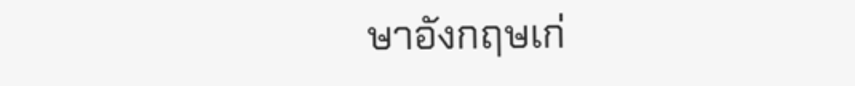ษาอังกฤษเก่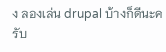ง ลองเล่น drupal บ้างก็ดีนะครับ